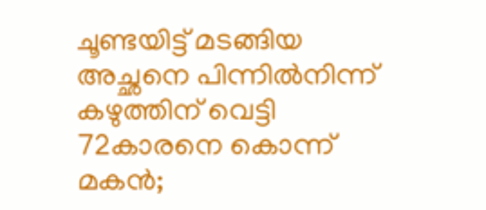ചൂണ്ടയിട്ട് മടങ്ങിയ അച്ഛനെ പിന്നിൽനിന്ന് കഴുത്തിന് വെട്ടി 72കാരനെ കൊന്ന് മകൻ;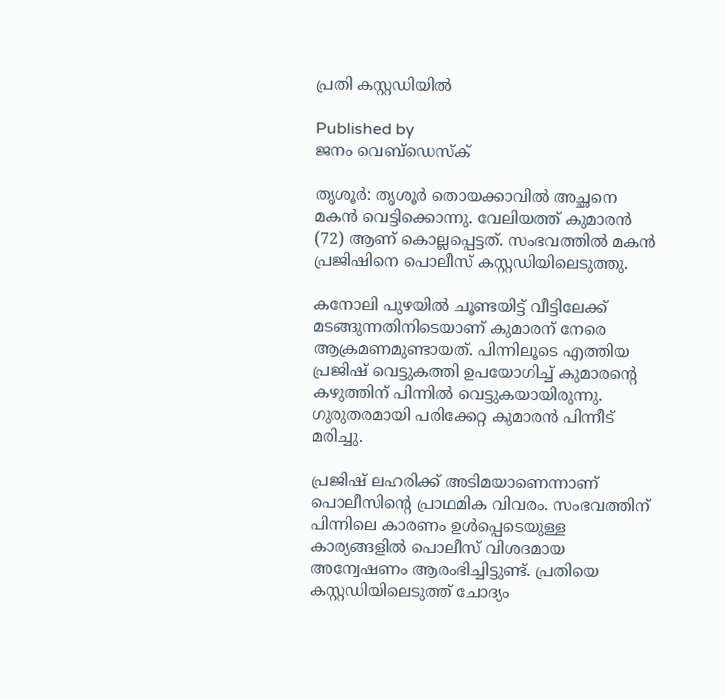പ്രതി കസ്റ്റഡിയിൽ

Published by
ജനം വെബ്‌ഡെസ്ക്

തൃശൂർ: തൃശൂർ തൊയക്കാവിൽ അച്ഛനെ മകൻ വെട്ടിക്കൊന്നു. വേലിയത്ത് കുമാരൻ (72) ആണ് കൊല്ലപ്പെട്ടത്. സംഭവത്തിൽ മകൻ പ്രജിഷിനെ പൊലീസ് കസ്റ്റഡിയിലെടുത്തു.

കനോലി പുഴയിൽ ചൂണ്ടയിട്ട് വീട്ടിലേക്ക് മടങ്ങുന്നതിനിടെയാണ് കുമാരന് നേരെ ആക്രമണമുണ്ടായത്. പിന്നിലൂടെ എത്തിയ പ്രജിഷ് വെട്ടുകത്തി ഉപയോഗിച്ച് കുമാരന്റെ കഴുത്തിന് പിന്നിൽ വെട്ടുകയായിരുന്നു. ഗുരുതരമായി പരിക്കേറ്റ കുമാരൻ പിന്നീട് മരിച്ചു.

പ്രജിഷ് ലഹരിക്ക് അടിമയാണെന്നാണ് പൊലീസിന്റെ പ്രാഥമിക വിവരം. സംഭവത്തിന് പിന്നിലെ കാരണം ഉൾപ്പെടെയുള്ള കാര്യങ്ങളിൽ പൊലീസ് വിശദമായ അന്വേഷണം ആരംഭിച്ചിട്ടുണ്ട്. പ്രതിയെ കസ്റ്റഡിയിലെടുത്ത് ചോദ്യം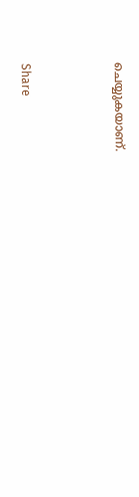ചെയ്യുകയാണ്.



Share